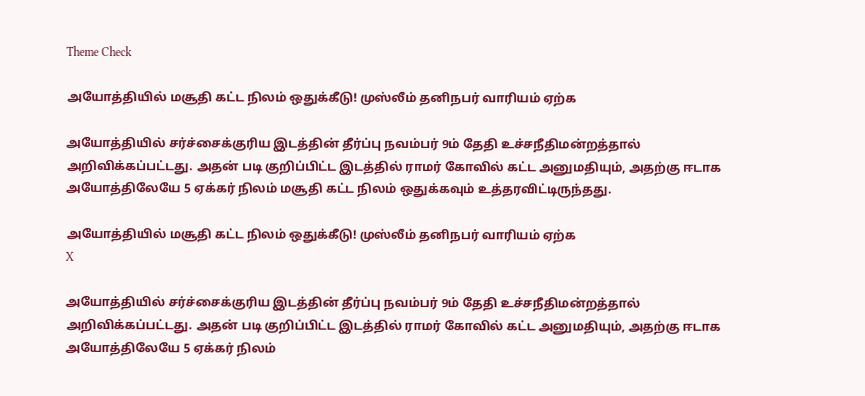Theme Check

அயோத்தியில் மசூதி கட்ட நிலம் ஒதுக்கீடு! முஸ்லீம் தனிநபர் வாரியம் ஏற்க

அயோத்தியில் சர்ச்சைக்குரிய இடத்தின் தீர்ப்பு நவம்பர் 9ம் தேதி உச்சநீதிமன்றத்தால் அறிவிக்கப்பட்டது. அதன் படி குறிப்பிட்ட இடத்தில் ராமர் கோவில் கட்ட அனுமதியும், அதற்கு ஈடாக அயோத்திலேயே 5 ஏக்கர் நிலம் மசூதி கட்ட நிலம் ஒதுக்கவும் உத்தரவிட்டிருந்தது.

அயோத்தியில் மசூதி கட்ட நிலம் ஒதுக்கீடு! முஸ்லீம் தனிநபர் வாரியம் ஏற்க
X

அயோத்தியில் சர்ச்சைக்குரிய இடத்தின் தீர்ப்பு நவம்பர் 9ம் தேதி உச்சநீதிமன்றத்தால் அறிவிக்கப்பட்டது. அதன் படி குறிப்பிட்ட இடத்தில் ராமர் கோவில் கட்ட அனுமதியும், அதற்கு ஈடாக அயோத்திலேயே 5 ஏக்கர் நிலம்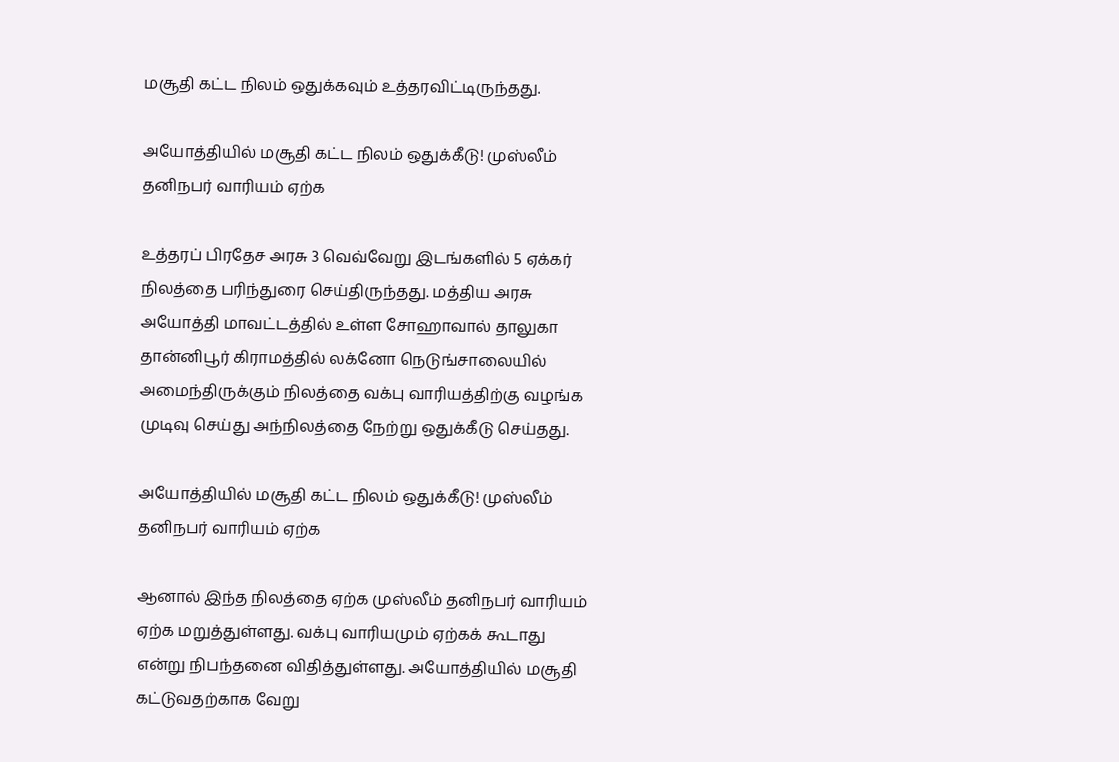மசூதி கட்ட நிலம் ஒதுக்கவும் உத்தரவிட்டிருந்தது.

அயோத்தியில் மசூதி கட்ட நிலம் ஒதுக்கீடு! முஸ்லீம் தனிநபர் வாரியம் ஏற்க

உத்தரப் பிரதேச அரசு 3 வெவ்வேறு இடங்களில் 5 ஏக்கர் நிலத்தை பரிந்துரை செய்திருந்தது. மத்திய அரசு அயோத்தி மாவட்டத்தில் உள்ள சோஹாவால் தாலுகா தான்னிபூர் கிராமத்தில் லக்னோ நெடுங்சாலையில் அமைந்திருக்கும் நிலத்தை வக்பு வாரியத்திற்கு வழங்க முடிவு செய்து அந்நிலத்தை நேற்று ஒதுக்கீடு செய்தது.

அயோத்தியில் மசூதி கட்ட நிலம் ஒதுக்கீடு! முஸ்லீம் தனிநபர் வாரியம் ஏற்க

ஆனால் இந்த நிலத்தை ஏற்க முஸ்லீம் தனிநபர் வாரியம் ஏற்க மறுத்துள்ளது. வக்பு வாரியமும் ஏற்கக் கூடாது என்று நிபந்தனை விதித்துள்ளது. அயோத்தியில் மசூதி கட்டுவதற்காக வேறு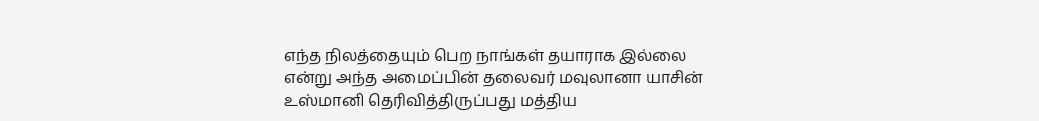எந்த நிலத்தையும் பெற நாங்கள் தயாராக இல்லை என்று அந்த அமைப்பின் தலைவர் மவுலானா யாசின் உஸ்மானி தெரிவித்திருப்பது மத்திய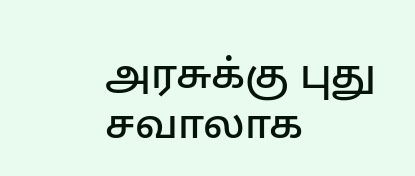அரசுக்கு புது சவாலாக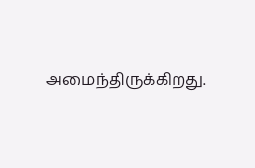அமைந்திருக்கிறது.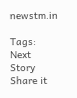newstm.in

Tags:
Next Story
Share it